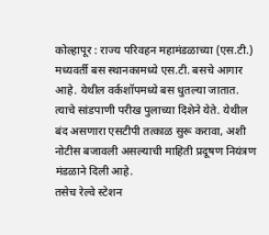कोल्हापूर : राज्य परिवहन महामंडळाच्या (एस.टी.) मध्यवर्ती बस स्थानकामध्ये एस.टी. बसचे आगार आहे. येथील वर्कशॉपमध्ये बस धुतल्या जातात. त्याचे सांडपाणी परीख पुलाच्या दिशेने येते. येथील बंद असणारा एसटीपी तत्काळ सुरू करावा, अशी नोटीस बजावली असल्याची माहिती प्रदूषण नियंत्रण मंडळाने दिली आहे.
तसेच रेल्वे स्टेशन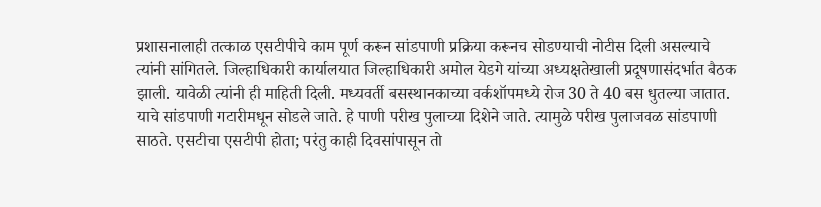प्रशासनालाही तत्काळ एसटीपीचे काम पूर्ण करून सांडपाणी प्रक्रिया करूनच सोडण्याची नोटीस दिली असल्याचे त्यांनी सांगितले. जिल्हाधिकारी कार्यालयात जिल्हाधिकारी अमोल येडगे यांच्या अध्यक्षतेखाली प्रदूषणासंदर्भात बैठक झाली. यावेळी त्यांनी ही माहिती दिली. मध्यवर्ती बसस्थानकाच्या वर्कशॉपमध्ये रोज 30 ते 40 बस धुतल्या जातात. याचे सांडपाणी गटारीमधून सोडले जाते. हे पाणी परीख पुलाच्या दिशेने जाते. त्यामुळे परीख पुलाजवळ सांडपाणी साठते. एसटीचा एसटीपी होता; परंतु काही दिवसांपासून तो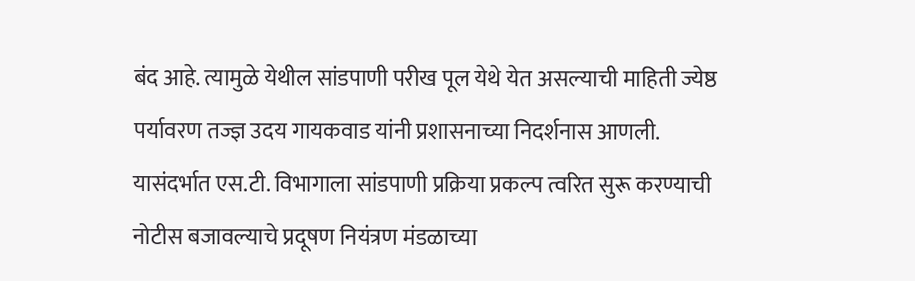बंद आहे. त्यामुळे येथील सांडपाणी परीख पूल येथे येत असल्याची माहिती ज्येष्ठ पर्यावरण तज्ज्ञ उदय गायकवाड यांनी प्रशासनाच्या निदर्शनास आणली.
यासंदर्भात एस.टी. विभागाला सांडपाणी प्रक्रिया प्रकल्प त्वरित सुरू करण्याची नोटीस बजावल्याचे प्रदूषण नियंत्रण मंडळाच्या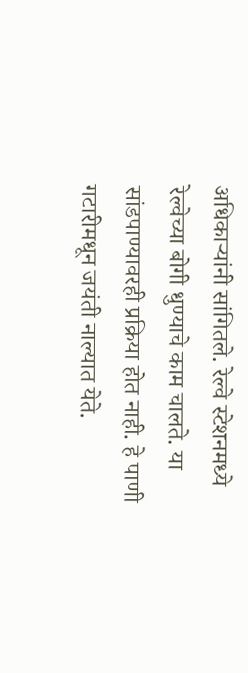अधिकाऱ्यांनी सांगितले. रेल्वे स्टेशनमध्ये रेल्वेच्या बोगी धुण्याचे काम चालते. या सांडपाण्यावरही प्रक्रिया होत नाही. हे पाणी गटारीमधून जयंती नाल्यात येते.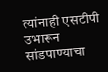त्यांनाही एसटीपी उभारून सांडपाण्याचा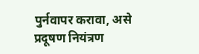पुर्नवापर करावा, असे प्रदूषण नियंत्रण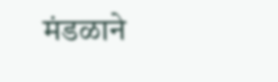मंडळाने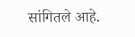सांगितले आहे.